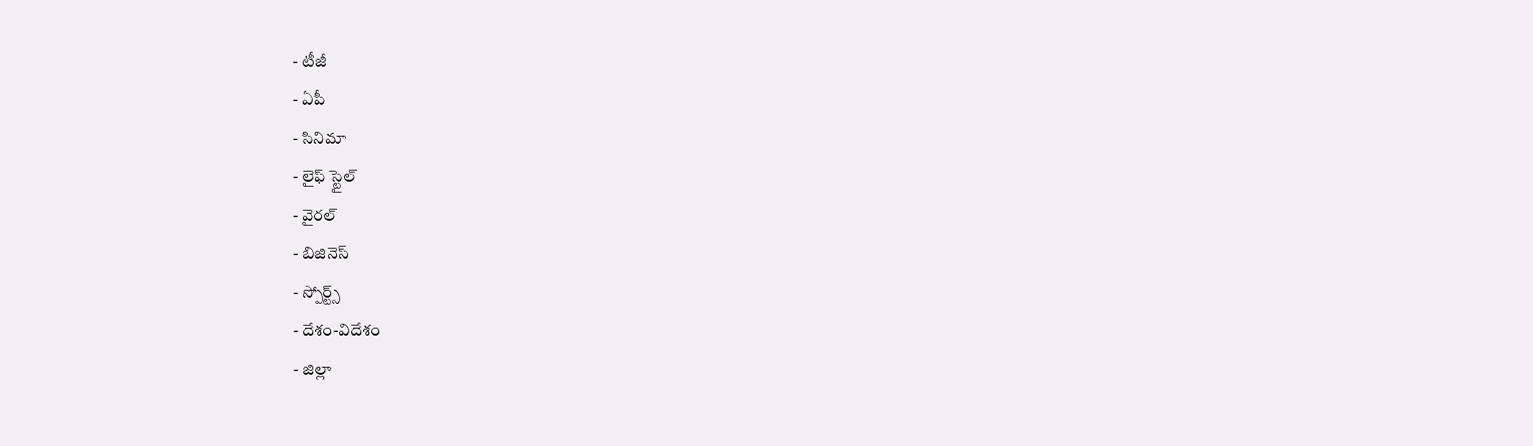- టీజీ
- ఏపీ
- సినిమా
- లైఫ్ స్టైల్
- వైరల్
- బిజినెస్
- స్పోర్ట్స్
- దేశం-విదేశం
- జిల్లా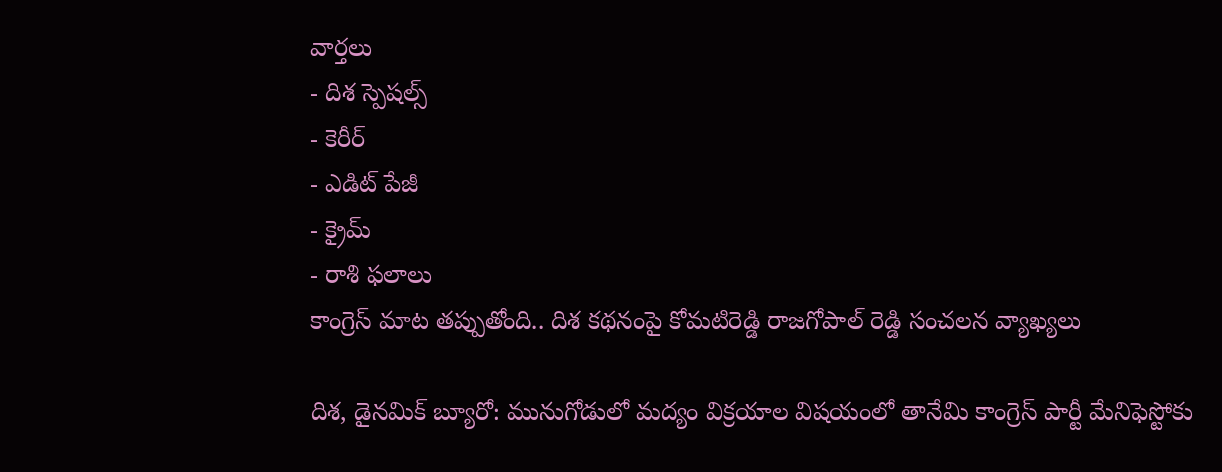వార్తలు
- దిశ స్పెషల్స్
- కెరీర్
- ఎడిట్ పేజీ
- క్రైమ్
- రాశి ఫలాలు
కాంగ్రెస్ మాట తప్పుతోంది.. దిశ కథనంపై కోమటిరెడ్డి రాజగోపాల్ రెడ్డి సంచలన వ్యాఖ్యలు

దిశ, డైనమిక్ బ్యూరో: మునుగోడులో మద్యం విక్రయాల విషయంలో తానేమి కాంగ్రెస్ పార్టీ మేనిఫెస్టోకు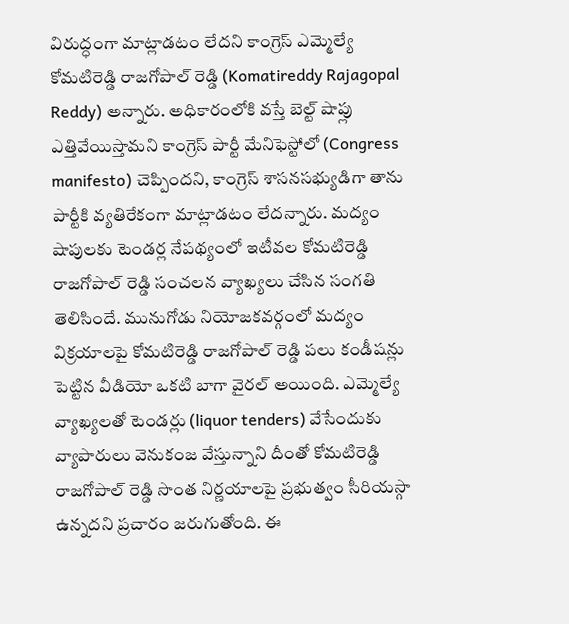విరుద్ధంగా మాట్లాడటం లేదని కాంగ్రెస్ ఎమ్మెల్యే కోమటిరెడ్డి రాజగోపాల్ రెడ్డి (Komatireddy Rajagopal Reddy) అన్నారు. అధికారంలోకి వస్తే బెల్ట్ షాప్లు ఎత్తివేయిస్తామని కాంగ్రెస్ పార్టీ మేనిఫెస్టోలో (Congress manifesto) చెప్పిందని, కాంగ్రెస్ శాసనసభ్యుడిగా తాను పార్టీకి వ్యతిరేకంగా మాట్లాడటం లేదన్నారు. మద్యం షాపులకు టెండర్ల నేపథ్యంలో ఇటీవల కోమటిరెడ్డి రాజగోపాల్ రెడ్డి సంచలన వ్యాఖ్యలు చేసిన సంగతి తెలిసిందే. మునుగోడు నియోజకవర్గంలో మద్యం విక్రయాలపై కోమటిరెడ్డి రాజగోపాల్ రెడ్డి పలు కండీషన్లు పెట్టిన వీడియో ఒకటి బాగా వైరల్ అయింది. ఎమ్మెల్యే వ్యాఖ్యలతో టెండర్లు (liquor tenders) వేసేందుకు వ్యాపారులు వెనుకంజ వేస్తున్నాని దీంతో కోమటిరెడ్డి రాజగోపాల్ రెడ్డి సొంత నిర్ణయాలపై ప్రభుత్వం సీరియస్గా ఉన్నదని ప్రచారం జరుగుతోంది. ఈ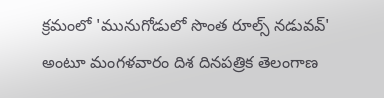క్రమంలో 'మునుగోడులో సొంత రూల్స్ నడువవ్' అంటూ మంగళవారం దిశ దినపత్రిక తెలంగాణ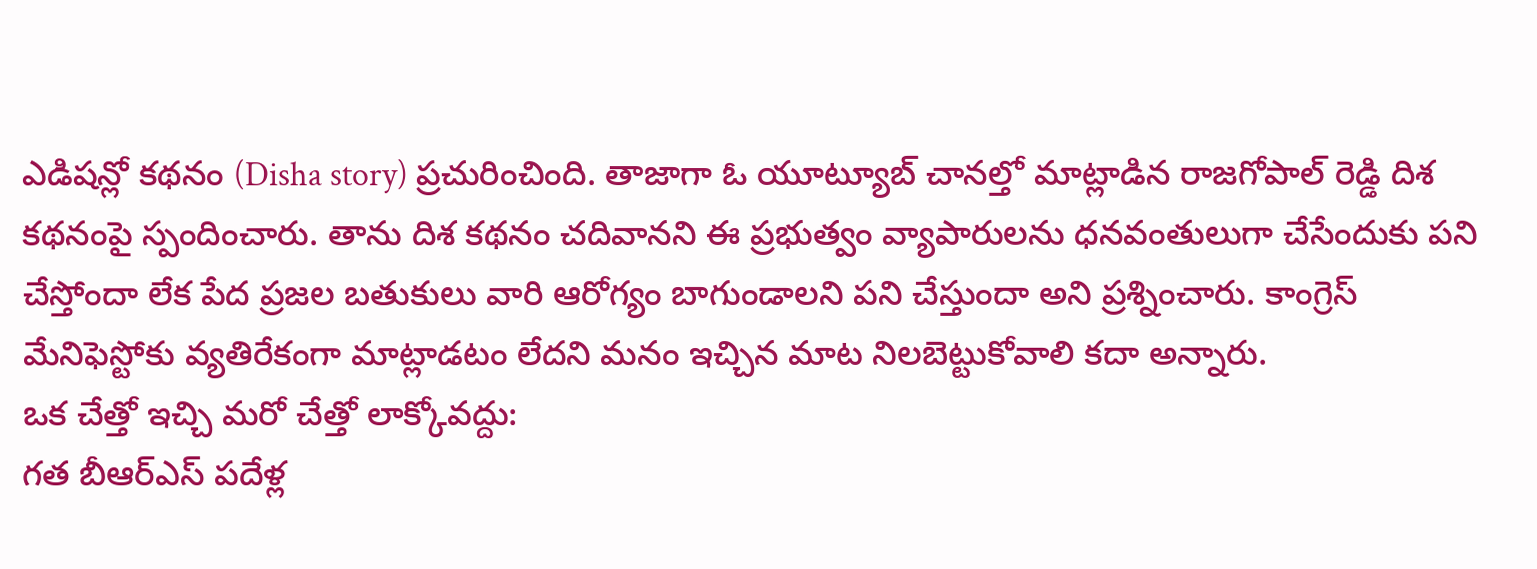ఎడిషన్లో కథనం (Disha story) ప్రచురించింది. తాజాగా ఓ యూట్యూబ్ చానల్తో మాట్లాడిన రాజగోపాల్ రెడ్డి దిశ కథనంపై స్పందించారు. తాను దిశ కథనం చదివానని ఈ ప్రభుత్వం వ్యాపారులను ధనవంతులుగా చేసేందుకు పని చేస్తోందా లేక పేద ప్రజల బతుకులు వారి ఆరోగ్యం బాగుండాలని పని చేస్తుందా అని ప్రశ్నించారు. కాంగ్రెస్ మేనిఫెస్టోకు వ్యతిరేకంగా మాట్లాడటం లేదని మనం ఇచ్చిన మాట నిలబెట్టుకోవాలి కదా అన్నారు.
ఒక చేత్తో ఇచ్చి మరో చేత్తో లాక్కోవద్దు:
గత బీఆర్ఎస్ పదేళ్ల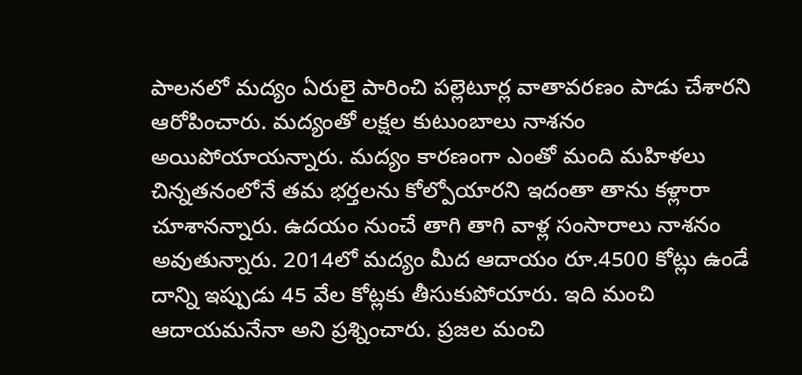పాలనలో మద్యం ఏరులై పారించి పల్లెటూర్ల వాతావరణం పాడు చేశారని ఆరోపించారు. మద్యంతో లక్షల కుటుంబాలు నాశనం అయిపోయాయన్నారు. మద్యం కారణంగా ఎంతో మంది మహిళలు చిన్నతనంలోనే తమ భర్తలను కోల్పోయారని ఇదంతా తాను కళ్లారా చూశానన్నారు. ఉదయం నుంచే తాగి తాగి వాళ్ల సంసారాలు నాశనం అవుతున్నారు. 2014లో మద్యం మీద ఆదాయం రూ.4500 కోట్లు ఉండే దాన్ని ఇప్పుడు 45 వేల కోట్లకు తీసుకుపోయారు. ఇది మంచి ఆదాయమనేనా అని ప్రశ్నించారు. ప్రజల మంచి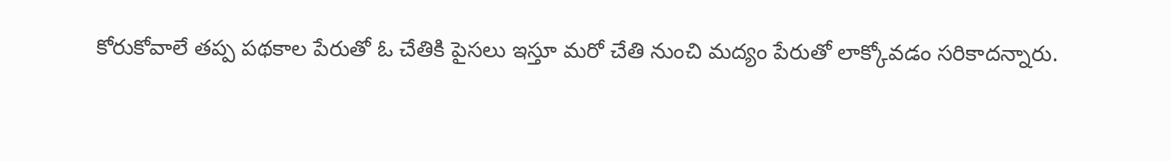కోరుకోవాలే తప్ప పథకాల పేరుతో ఓ చేతికి పైసలు ఇస్తూ మరో చేతి నుంచి మద్యం పేరుతో లాక్కోవడం సరికాదన్నారు.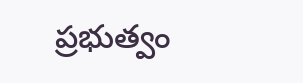ప్రభుత్వం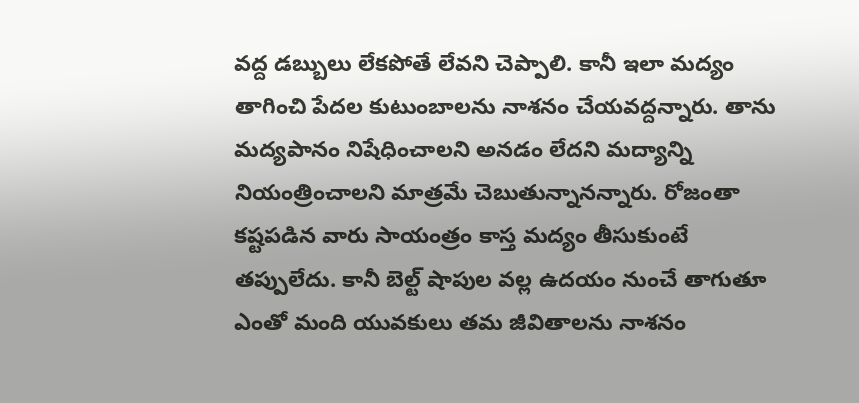వద్ద డబ్బులు లేకపోతే లేవని చెప్పాలి. కానీ ఇలా మద్యం తాగించి పేదల కుటుంబాలను నాశనం చేయవద్దన్నారు. తాను మద్యపానం నిషేధించాలని అనడం లేదని మద్యాన్ని నియంత్రించాలని మాత్రమే చెబుతున్నానన్నారు. రోజంతా కష్టపడిన వారు సాయంత్రం కాస్త మద్యం తీసుకుంటే తప్పులేదు. కానీ బెల్ట్ షాపుల వల్ల ఉదయం నుంచే తాగుతూ ఎంతో మంది యువకులు తమ జీవితాలను నాశనం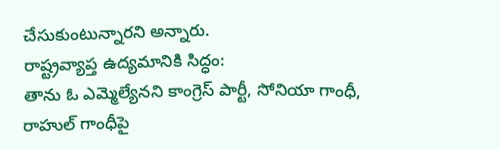చేసుకుంటున్నారని అన్నారు.
రాష్ట్రవ్యాప్త ఉద్యమానికి సిద్ధం:
తాను ఓ ఎమ్మెల్యేనని కాంగ్రెస్ పార్టీ, సోనియా గాంధీ, రాహుల్ గాంధీపై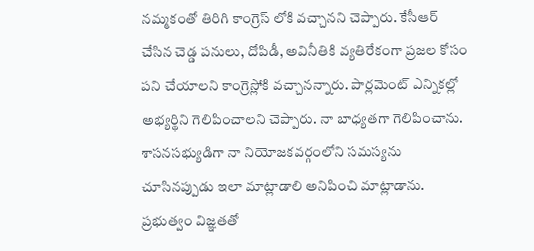నమ్మకంతో తిరిగి కాంగ్రెస్ లోకి వచ్చానని చెప్పారు. కేసీఆర్ చేసిన చెడ్డ పనులు, దోపిడీ, అవినీతికి వ్యతిరేకంగా ప్రజల కోసం పని చేయాలని కాంగ్రెస్లోకి వచ్చానన్నారు. పార్లమెంట్ ఎన్నికల్లో అభ్యర్థిని గెలిపించాలని చెప్పారు. నా బాధ్యతగా గెలిపించాను. శాసనసభ్యుడిగా నా నియోజకవర్గంలోని సమస్యను చూసినప్పుడు ఇలా మాట్లాడాలి అనిపించి మాట్లాడాను. ప్రభుత్వం విజ్ఞతతో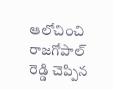ఆలోచించి రాజగోపాల్ రెడ్డి చెప్పిన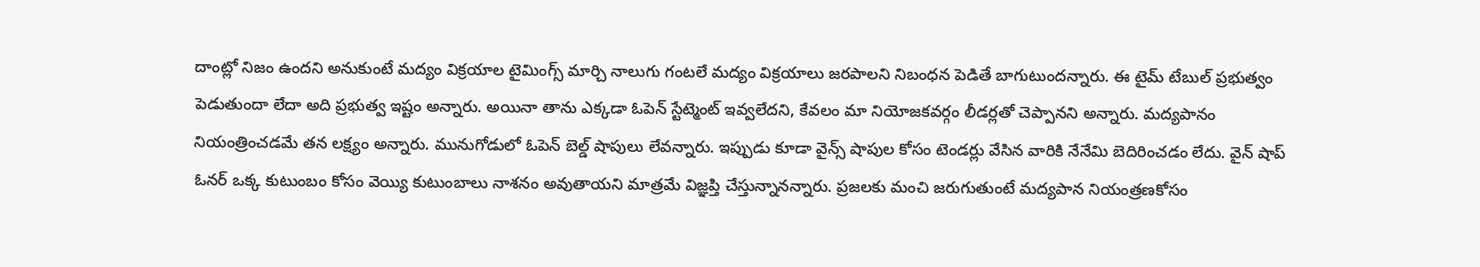దాంట్లో నిజం ఉందని అనుకుంటే మద్యం విక్రయాల టైమింగ్స్ మార్చి నాలుగు గంటలే మద్యం విక్రయాలు జరపాలని నిబంధన పెడితే బాగుటుందన్నారు. ఈ టైమ్ టేబుల్ ప్రభుత్వం పెడుతుందా లేదా అది ప్రభుత్వ ఇష్టం అన్నారు. అయినా తాను ఎక్కడా ఓపెన్ స్టేట్మెంట్ ఇవ్వలేదని, కేవలం మా నియోజకవర్గం లీడర్లతో చెప్పానని అన్నారు. మద్యపానం నియంత్రించడమే తన లక్ష్యం అన్నారు. మునుగోడులో ఓపెన్ బెల్డ్ షాపులు లేవన్నారు. ఇప్పుడు కూడా వైన్స్ షాపుల కోసం టెండర్లు వేసిన వారికి నేనేమి బెదిరించడం లేదు. వైన్ షాప్ ఓనర్ ఒక్క కుటుంబం కోసం వెయ్యి కుటుంబాలు నాశనం అవుతాయని మాత్రమే విజ్ఞప్తి చేస్తున్నానన్నారు. ప్రజలకు మంచి జరుగుతుంటే మద్యపాన నియంత్రణకోసం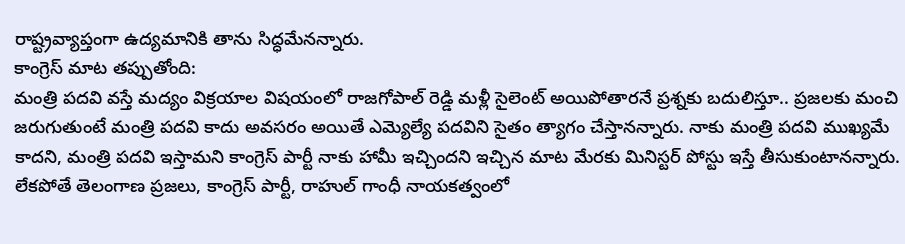రాష్ట్రవ్యాప్తంగా ఉద్యమానికి తాను సిద్ధమేనన్నారు.
కాంగ్రెస్ మాట తప్పుతోంది:
మంత్రి పదవి వస్తే మద్యం విక్రయాల విషయంలో రాజగోపాల్ రెడ్డి మళ్లీ సైలెంట్ అయిపోతారనే ప్రశ్నకు బదులిస్తూ.. ప్రజలకు మంచి జరుగుతుంటే మంత్రి పదవి కాదు అవసరం అయితే ఎమ్యెల్యే పదవిని సైతం త్యాగం చేస్తానన్నారు. నాకు మంత్రి పదవి ముఖ్యమే కాదని, మంత్రి పదవి ఇస్తామని కాంగ్రెస్ పార్టీ నాకు హామీ ఇచ్చిందని ఇచ్చిన మాట మేరకు మినిస్టర్ పోస్టు ఇస్తే తీసుకుంటానన్నారు. లేకపోతే తెలంగాణ ప్రజలు, కాంగ్రెస్ పార్టీ, రాహుల్ గాంధీ నాయకత్వంలో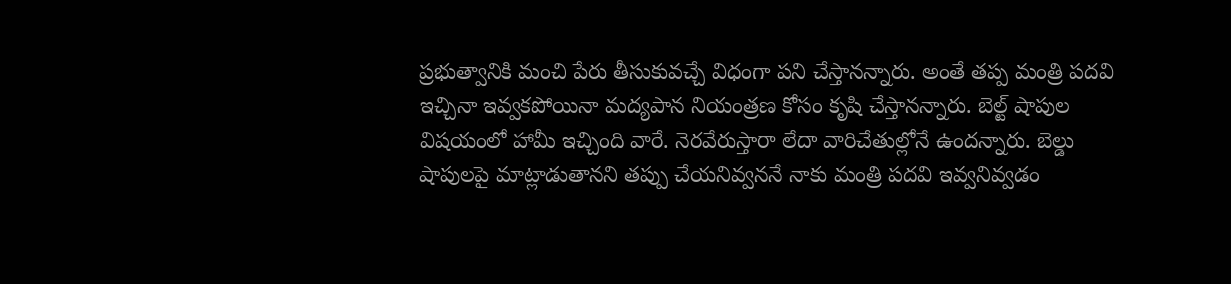ప్రభుత్వానికి మంచి పేరు తీసుకువచ్చే విధంగా పని చేస్తానన్నారు. అంతే తప్ప మంత్రి పదవి ఇచ్చినా ఇవ్వకపోయినా మద్యపాన నియంత్రణ కోసం కృషి చేస్తానన్నారు. బెల్ట్ షాపుల విషయంలో హామీ ఇచ్చింది వారే. నెరవేరుస్తారా లేదా వారిచేతుల్లోనే ఉందన్నారు. బెల్డు షాపులపై మాట్లాడుతానని తప్పు చేయనివ్వననే నాకు మంత్రి పదవి ఇవ్వనివ్వడం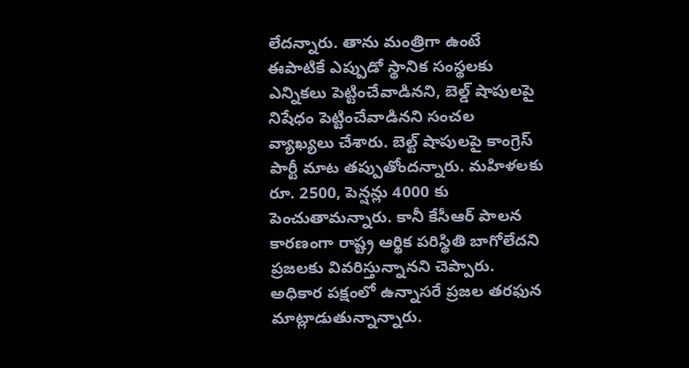లేదన్నారు. తాను మంత్రిగా ఉంటే ఈపాటికే ఎప్పుడో స్థానిక సంస్థలకు ఎన్నికలు పెట్టించేవాడినని, బెల్డ్ షాపులపై నిషేధం పెట్టించేవాడినని సంచల వ్యాఖ్యలు చేశారు. బెల్ట్ షాపులపై కాంగ్రెస్ పార్టీ మాట తప్పుతోందన్నారు. మహిళలకు రూ. 2500, పెన్షన్లు 4000 కు పెంచుతామన్నారు. కానీ కేసీఆర్ పాలన కారణంగా రాష్ట్ర ఆర్థిక పరిస్థితి బాగోలేదని ప్రజలకు వివరిస్తున్నానని చెప్పారు. అధికార పక్షంలో ఉన్నాసరే ప్రజల తరఫున మాట్లాడుతున్నాన్నారు.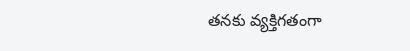తనకు వ్యక్తిగతంగా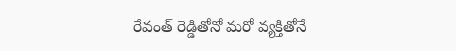రేవంత్ రెడ్డితోనో మరో వ్యక్తితోనే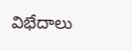విభేదాలు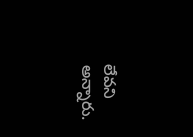లేవని అన్నారు.